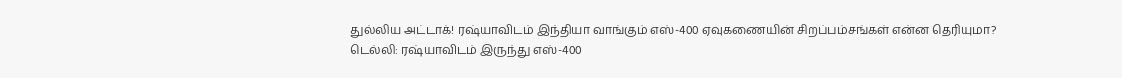துல்லிய அட்டாக்! ரஷ்யாவிடம் இந்தியா வாங்கும் எஸ்-400 ஏவுகணையின் சிறப்பம்சங்கள் என்ன தெரியுமா?
டெல்லி: ரஷ்யாவிடம் இருந்து எஸ்-400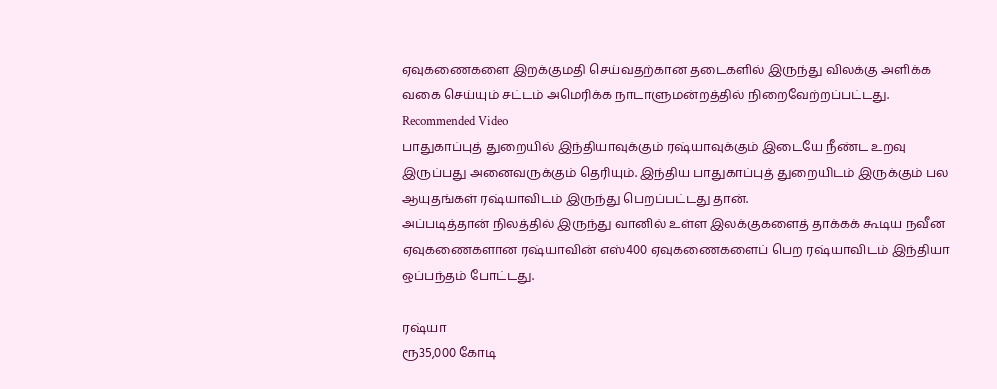ஏவுகணைகளை இறக்குமதி செய்வதற்கான தடைகளில் இருந்து விலக்கு அளிக்க வகை செய்யும் சட்டம் அமெரிக்க நாடாளுமன்றத்தில் நிறைவேற்றப்பட்டது.
Recommended Video
பாதுகாப்புத் துறையில் இந்தியாவுக்கும் ரஷ்யாவுக்கும் இடையே நீண்ட உறவு இருப்பது அனைவருக்கும் தெரியும். இந்திய பாதுகாப்புத் துறையிடம் இருக்கும் பல ஆயுதங்கள் ரஷ்யாவிடம் இருந்து பெறப்பட்டது தான்.
அப்படித்தான் நிலத்தில் இருந்து வானில் உள்ள இலக்குகளைத் தாக்கக் கூடிய நவீன ஏவுகணைகளான ரஷ்யாவின் எஸ்400 ஏவுகணைகளைப் பெற ரஷ்யாவிடம் இந்தியா ஒப்பந்தம் போட்டது.

ரஷ்யா
ரூ35,000 கோடி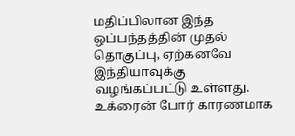மதிப்பிலான இந்த ஒப்பந்தத்தின் முதல் தொகுப்பு, ஏற்கனவே இந்தியாவுக்கு வழங்கப்பட்டு உள்ளது. உக்ரைன் போர் காரணமாக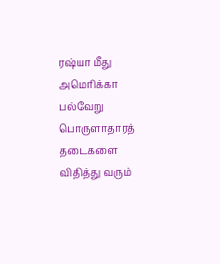ரஷ்யா மீது அமெரிக்கா பல்வேறு பொருளாதாரத் தடைகளை விதித்து வரும்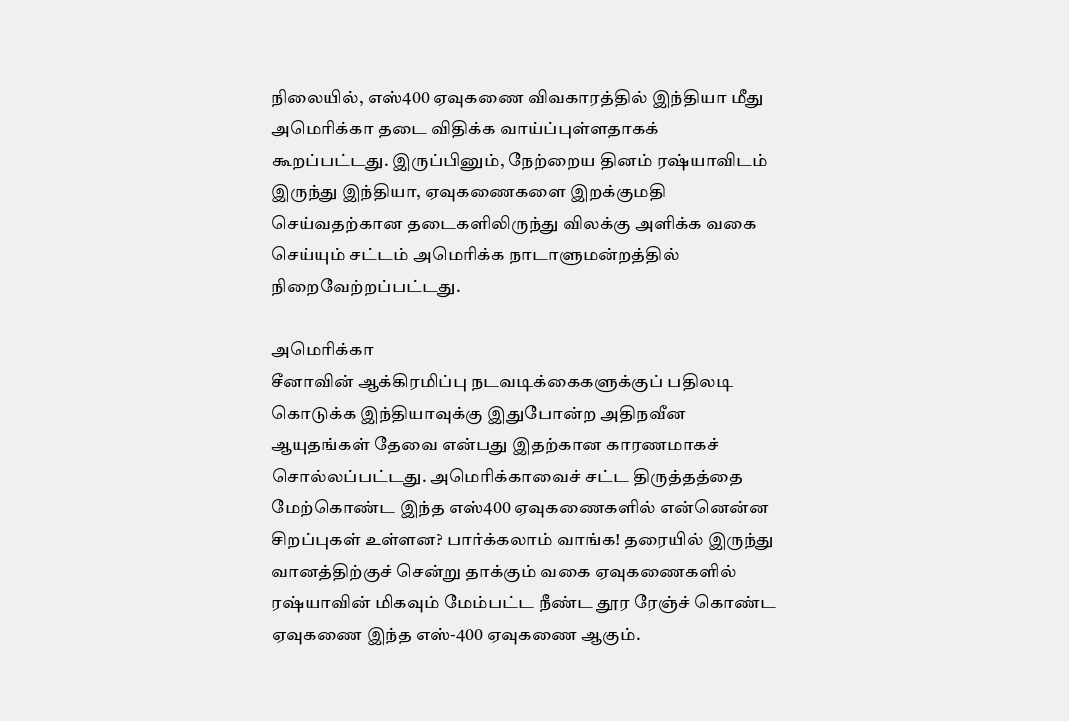நிலையில், எஸ்400 ஏவுகணை விவகாரத்தில் இந்தியா மீது அமெரிக்கா தடை விதிக்க வாய்ப்புள்ளதாகக் கூறப்பட்டது. இருப்பினும், நேற்றைய தினம் ரஷ்யாவிடம் இருந்து இந்தியா, ஏவுகணைகளை இறக்குமதி செய்வதற்கான தடைகளிலிருந்து விலக்கு அளிக்க வகை செய்யும் சட்டம் அமெரிக்க நாடாளுமன்றத்தில் நிறைவேற்றப்பட்டது.

அமெரிக்கா
சீனாவின் ஆக்கிரமிப்பு நடவடிக்கைகளுக்குப் பதிலடி கொடுக்க இந்தியாவுக்கு இதுபோன்ற அதிநவீன ஆயுதங்கள் தேவை என்பது இதற்கான காரணமாகச் சொல்லப்பட்டது. அமெரிக்காவைச் சட்ட திருத்தத்தை மேற்கொண்ட இந்த எஸ்400 ஏவுகணைகளில் என்னென்ன சிறப்புகள் உள்ளன? பார்க்கலாம் வாங்க! தரையில் இருந்து வானத்திற்குச் சென்று தாக்கும் வகை ஏவுகணைகளில் ரஷ்யாவின் மிகவும் மேம்பட்ட நீண்ட தூர ரேஞ்ச் கொண்ட ஏவுகணை இந்த எஸ்-400 ஏவுகணை ஆகும்.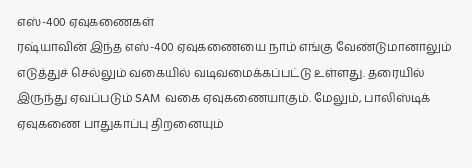எஸ்-400 ஏவுகணைகள்
ரஷ்யாவின் இந்த எஸ்-400 ஏவுகணையை நாம் எங்கு வேண்டுமானாலும் எடுத்துச் செல்லும் வகையில் வடிவமைக்கப்பட்டு உள்ளது. தரையில் இருந்து ஏவப்படும் SAM வகை ஏவுகணையாகும். மேலும், பாலிஸ்டிக் ஏவுகணை பாதுகாப்பு திறனையும்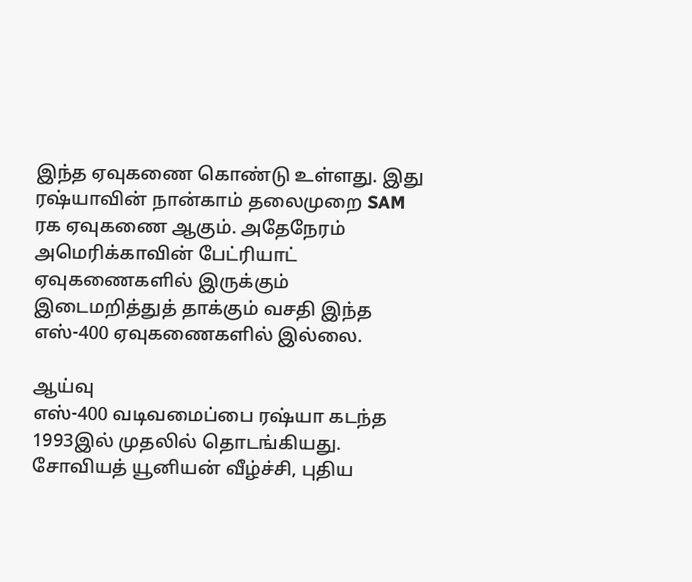இந்த ஏவுகணை கொண்டு உள்ளது. இது ரஷ்யாவின் நான்காம் தலைமுறை SAM ரக ஏவுகணை ஆகும். அதேநேரம் அமெரிக்காவின் பேட்ரியாட் ஏவுகணைகளில் இருக்கும் இடைமறித்துத் தாக்கும் வசதி இந்த எஸ்-400 ஏவுகணைகளில் இல்லை.

ஆய்வு
எஸ்-400 வடிவமைப்பை ரஷ்யா கடந்த 1993இல் முதலில் தொடங்கியது. சோவியத் யூனியன் வீழ்ச்சி, புதிய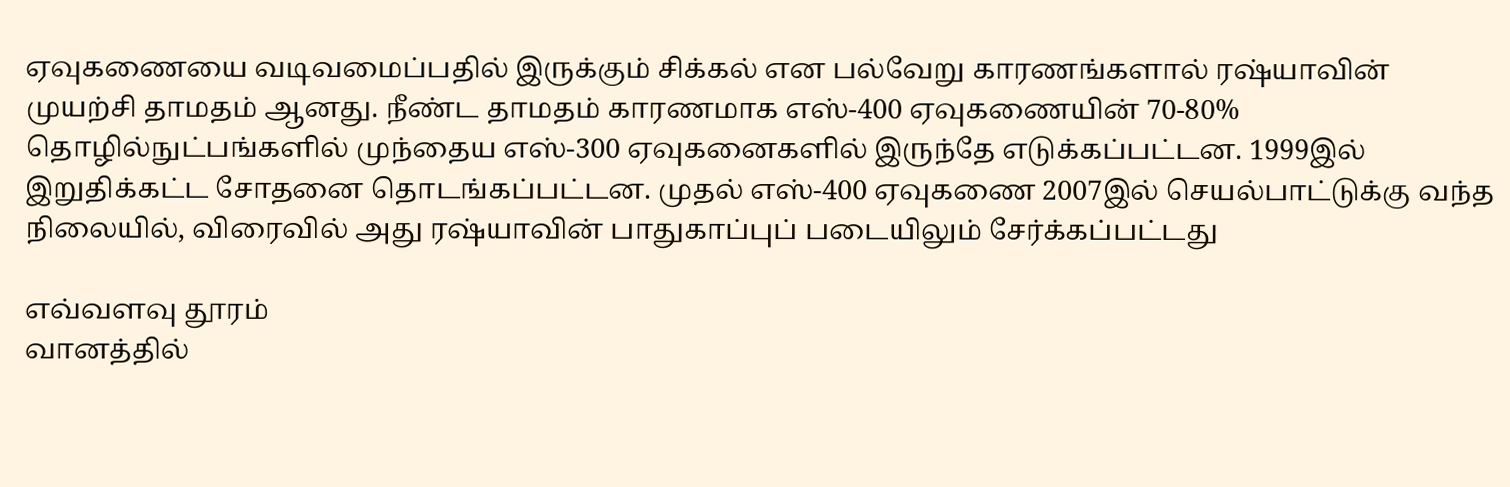ஏவுகணையை வடிவமைப்பதில் இருக்கும் சிக்கல் என பல்வேறு காரணங்களால் ரஷ்யாவின் முயற்சி தாமதம் ஆனது. நீண்ட தாமதம் காரணமாக எஸ்-400 ஏவுகணையின் 70-80% தொழில்நுட்பங்களில் முந்தைய எஸ்-300 ஏவுகனைகளில் இருந்தே எடுக்கப்பட்டன. 1999இல் இறுதிக்கட்ட சோதனை தொடங்கப்பட்டன. முதல் எஸ்-400 ஏவுகணை 2007இல் செயல்பாட்டுக்கு வந்த நிலையில், விரைவில் அது ரஷ்யாவின் பாதுகாப்புப் படையிலும் சேர்க்கப்பட்டது

எவ்வளவு தூரம்
வானத்தில்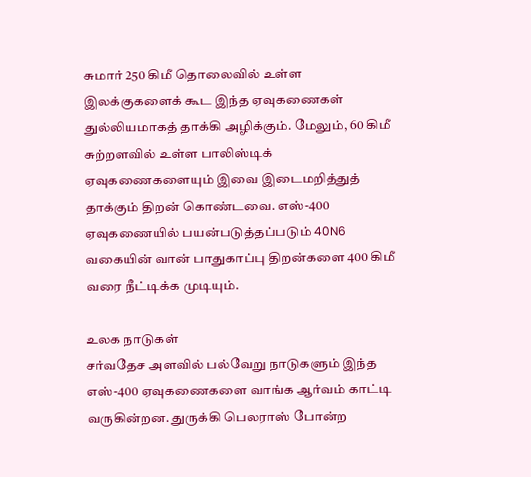சுமார் 250 கிமீ தொலைவில் உள்ள இலக்குகளைக் கூட இந்த ஏவுகணைகள் துல்லியமாகத் தாக்கி அழிக்கும். மேலும், 60 கிமீ சுற்றளவில் உள்ள பாலிஸ்டிக் ஏவுகணைகளையும் இவை இடைமறித்துத் தாக்கும் திறன் கொண்டவை. எஸ்-400 ஏவுகணையில் பயன்படுத்தப்படும் 40N6 வகையின் வான் பாதுகாப்பு திறன்களை 400 கிமீ வரை நீட்டிக்க முடியும்.

உலக நாடுகள்
சர்வதேச அளவில் பல்வேறு நாடுகளும் இந்த எஸ்-400 ஏவுகணைகளை வாங்க ஆர்வம் காட்டி வருகின்றன. துருக்கி பெலராஸ் போன்ற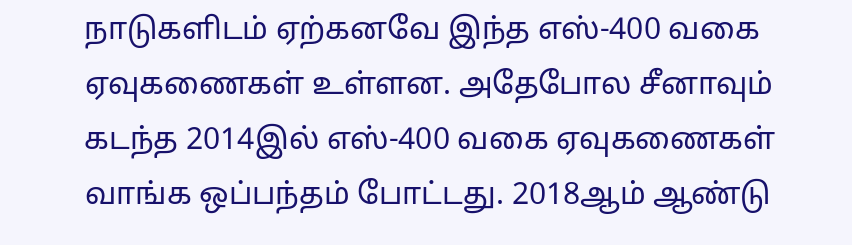நாடுகளிடம் ஏற்கனவே இந்த எஸ்-400 வகை ஏவுகணைகள் உள்ளன. அதேபோல சீனாவும் கடந்த 2014இல் எஸ்-400 வகை ஏவுகணைகள் வாங்க ஒப்பந்தம் போட்டது. 2018ஆம் ஆண்டு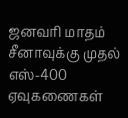ஜனவரி மாதம் சீனாவுக்கு முதல் எஸ்-400 ஏவுகணைகள்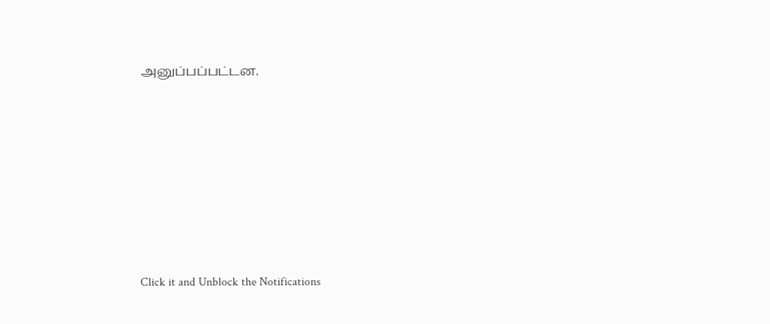அனுப்பப்பட்டன.












Click it and Unblock the Notifications